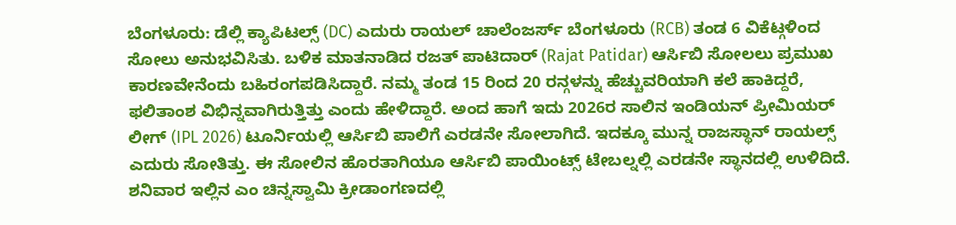ಬೆಂಗಳೂರು: ಡೆಲ್ಲಿ ಕ್ಯಾಪಿಟಲ್ಸ್ (DC) ಎದುರು ರಾಯಲ್ ಚಾಲೆಂಜರ್ಸ್ ಬೆಂಗಳೂರು (RCB) ತಂಡ 6 ವಿಕೆಟ್ಗಳಿಂದ ಸೋಲು ಅನುಭವಿಸಿತು. ಬಳಿಕ ಮಾತನಾಡಿದ ರಜತ್ ಪಾಟಿದಾರ್ (Rajat Patidar) ಆರ್ಸಿಬಿ ಸೋಲಲು ಪ್ರಮುಖ ಕಾರಣವೇನೆಂದು ಬಹಿರಂಗಪಡಿಸಿದ್ದಾರೆ. ನಮ್ಮ ತಂಡ 15 ರಿಂದ 20 ರನ್ಗಳನ್ನು ಹೆಚ್ಚುವರಿಯಾಗಿ ಕಲೆ ಹಾಕಿದ್ದರೆ, ಫಲಿತಾಂಶ ವಿಭಿನ್ನವಾಗಿರುತ್ತಿತ್ತು ಎಂದು ಹೇಳಿದ್ದಾರೆ. ಅಂದ ಹಾಗೆ ಇದು 2026ರ ಸಾಲಿನ ಇಂಡಿಯನ್ ಪ್ರೀಮಿಯರ್ ಲೀಗ್ (IPL 2026) ಟೂರ್ನಿಯಲ್ಲಿ ಆರ್ಸಿಬಿ ಪಾಲಿಗೆ ಎರಡನೇ ಸೋಲಾಗಿದೆ. ಇದಕ್ಕೂ ಮುನ್ನ ರಾಜಸ್ಥಾನ್ ರಾಯಲ್ಸ್ ಎದುರು ಸೋತಿತ್ತು. ಈ ಸೋಲಿನ ಹೊರತಾಗಿಯೂ ಆರ್ಸಿಬಿ ಪಾಯಿಂಟ್ಸ್ ಟೇಬಲ್ನಲ್ಲಿ ಎರಡನೇ ಸ್ಥಾನದಲ್ಲಿ ಉಳಿದಿದೆ.
ಶನಿವಾರ ಇಲ್ಲಿನ ಎಂ ಚಿನ್ನಸ್ವಾಮಿ ಕ್ರೀಡಾಂಗಣದಲ್ಲಿ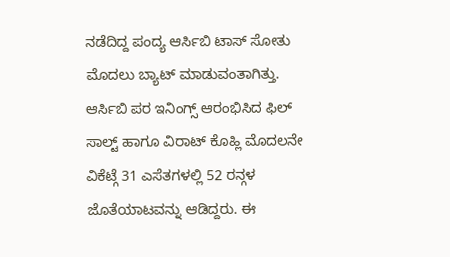ನಡೆದಿದ್ದ ಪಂದ್ಯ ಆರ್ಸಿಬಿ ಟಾಸ್ ಸೋತು ಮೊದಲು ಬ್ಯಾಟ್ ಮಾಡುವಂತಾಗಿತ್ತು. ಆರ್ಸಿಬಿ ಪರ ಇನಿಂಗ್ಸ್ ಆರಂಭಿಸಿದ ಫಿಲ್ ಸಾಲ್ಟ್ ಹಾಗೂ ವಿರಾಟ್ ಕೊಹ್ಲಿ ಮೊದಲನೇ ವಿಕೆಟ್ಗೆ 31 ಎಸೆತಗಳಲ್ಲಿ 52 ರನ್ಗಳ ಜೊತೆಯಾಟವನ್ನು ಆಡಿದ್ದರು. ಈ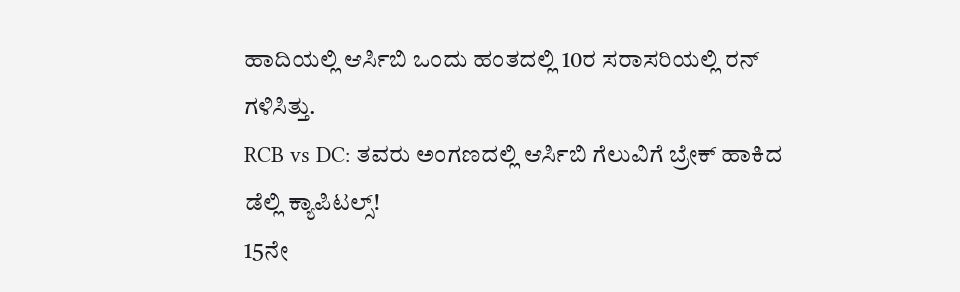ಹಾದಿಯಲ್ಲಿ ಆರ್ಸಿಬಿ ಒಂದು ಹಂತದಲ್ಲಿ 10ರ ಸರಾಸರಿಯಲ್ಲಿ ರನ್ ಗಳಿಸಿತ್ತು.
RCB vs DC: ತವರು ಅಂಗಣದಲ್ಲಿ ಆರ್ಸಿಬಿ ಗೆಲುವಿಗೆ ಬ್ರೇಕ್ ಹಾಕಿದ ಡೆಲ್ಲಿ ಕ್ಯಾಪಿಟಲ್ಸ್!
15ನೇ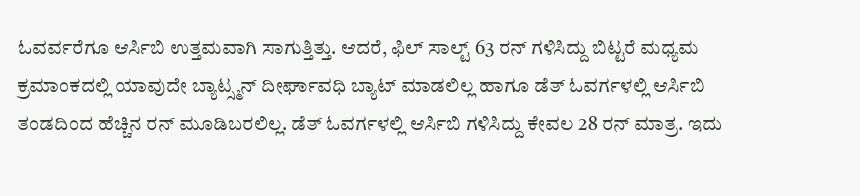ಓವರ್ವರೆಗೂ ಆರ್ಸಿಬಿ ಉತ್ತಮವಾಗಿ ಸಾಗುತ್ತಿತ್ತು. ಆದರೆ, ಫಿಲ್ ಸಾಲ್ಟ್ 63 ರನ್ ಗಳಿಸಿದ್ದು ಬಿಟ್ಟರೆ ಮಧ್ಯಮ ಕ್ರಮಾಂಕದಲ್ಲಿ ಯಾವುದೇ ಬ್ಯಾಟ್ಸ್ಮನ್ ದೀರ್ಘಾವಧಿ ಬ್ಯಾಟ್ ಮಾಡಲಿಲ್ಲ ಹಾಗೂ ಡೆತ್ ಓವರ್ಗಳಲ್ಲಿ ಆರ್ಸಿಬಿ ತಂಡದಿಂದ ಹೆಚ್ಚಿನ ರನ್ ಮೂಡಿಬರಲಿಲ್ಲ. ಡೆತ್ ಓವರ್ಗಳಲ್ಲಿ ಆರ್ಸಿಬಿ ಗಳಿಸಿದ್ದು ಕೇವಲ 28 ರನ್ ಮಾತ್ರ. ಇದು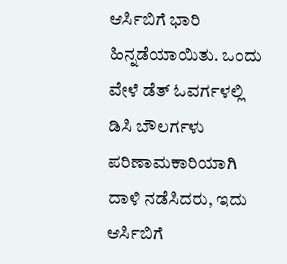ಆರ್ಸಿಬಿಗೆ ಭಾರಿ ಹಿನ್ನಡೆಯಾಯಿತು. ಒಂದು ವೇಳೆ ಡೆತ್ ಓವರ್ಗಳಲ್ಲಿ ಡಿಸಿ ಬೌಲರ್ಗಳು ಪರಿಣಾಮಕಾರಿಯಾಗಿ ದಾಳಿ ನಡೆಸಿದರು, ಇದು ಆರ್ಸಿಬಿಗೆ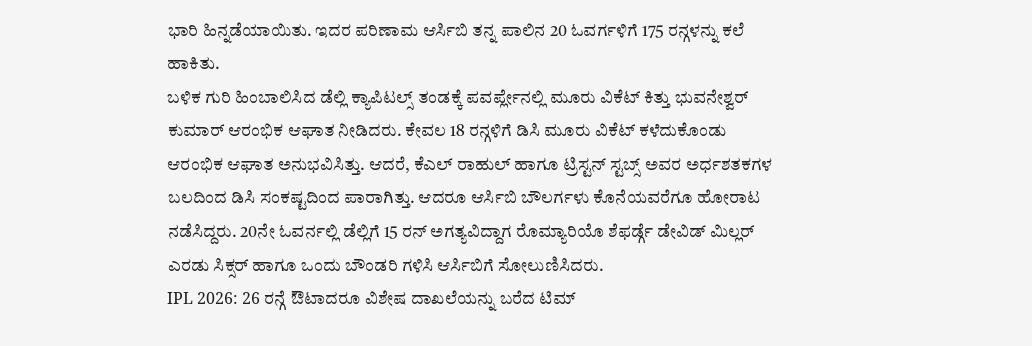ಭಾರಿ ಹಿನ್ನಡೆಯಾಯಿತು. ಇದರ ಪರಿಣಾಮ ಆರ್ಸಿಬಿ ತನ್ನ ಪಾಲಿನ 20 ಓವರ್ಗಳಿಗೆ 175 ರನ್ಗಳನ್ನು ಕಲೆ ಹಾಕಿತು.
ಬಳಿಕ ಗುರಿ ಹಿಂಬಾಲಿಸಿದ ಡೆಲ್ಲಿ ಕ್ಯಾಪಿಟಲ್ಸ್ ತಂಡಕ್ಕೆ ಪವರ್ಪ್ಲೇನಲ್ಲಿ ಮೂರು ವಿಕೆಟ್ ಕಿತ್ತು ಭುವನೇಶ್ವರ್ ಕುಮಾರ್ ಆರಂಭಿಕ ಆಘಾತ ನೀಡಿದರು. ಕೇವಲ 18 ರನ್ಗಳಿಗೆ ಡಿಸಿ ಮೂರು ವಿಕೆಟ್ ಕಳೆದುಕೊಂಡು ಆರಂಭಿಕ ಆಘಾತ ಅನುಭವಿಸಿತ್ತು. ಆದರೆ, ಕೆಎಲ್ ರಾಹುಲ್ ಹಾಗೂ ಟ್ರಿಸ್ಟನ್ ಸ್ಟಬ್ಸ್ ಅವರ ಅರ್ಧಶತಕಗಳ ಬಲದಿಂದ ಡಿಸಿ ಸಂಕಷ್ಟದಿಂದ ಪಾರಾಗಿತ್ತು. ಆದರೂ ಆರ್ಸಿಬಿ ಬೌಲರ್ಗಳು ಕೊನೆಯವರೆಗೂ ಹೋರಾಟ ನಡೆಸಿದ್ದರು. 20ನೇ ಓವರ್ನಲ್ಲಿ ಡೆಲ್ಲಿಗೆ 15 ರನ್ ಅಗತ್ಯವಿದ್ದಾಗ ರೊಮ್ಯಾರಿಯೊ ಶೆಫರ್ಡ್ಗೆ ಡೇವಿಡ್ ಮಿಲ್ಲರ್ ಎರಡು ಸಿಕ್ಸರ್ ಹಾಗೂ ಒಂದು ಬೌಂಡರಿ ಗಳಿಸಿ ಆರ್ಸಿಬಿಗೆ ಸೋಲುಣಿಸಿದರು.
IPL 2026: 26 ರನ್ಗೆ ಔಟಾದರೂ ವಿಶೇಷ ದಾಖಲೆಯನ್ನು ಬರೆದ ಟಿಮ್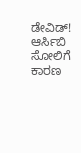ಡೇವಿಡ್!
ಆರ್ಸಿಬಿ ಸೋಲಿಗೆ ಕಾರಣ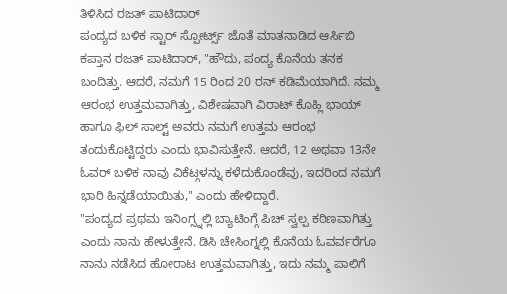ತಿಳಿಸಿದ ರಜತ್ ಪಾಟಿದಾರ್
ಪಂದ್ಯದ ಬಳಿಕ ಸ್ಟಾರ್ ಸ್ಪೋರ್ಟ್ಸ್ ಜೊತೆ ಮಾತನಾಡಿದ ಆರ್ಸಿಬಿ ಕಪ್ತಾನ ರಜತ್ ಪಾಟಿದಾರ್, "ಹೌದು, ಪಂದ್ಯ ಕೊನೆಯ ತನಕ ಬಂದಿತ್ತು. ಆದರೆ, ನಮಗೆ 15 ರಿಂದ 20 ರನ್ ಕಡಿಮೆಯಾಗಿದೆ. ನಮ್ಮ ಆರಂಭ ಉತ್ತಮವಾಗಿತ್ತು, ವಿಶೇಷವಾಗಿ ವಿರಾಟ್ ಕೊಹ್ಲಿ ಭಾಯ್ ಹಾಗೂ ಫಿಲ್ ಸಾಲ್ಟ್ ಅವರು ನಮಗೆ ಉತ್ತಮ ಆರಂಭ ತಂದುಕೊಟ್ಟಿದ್ದರು ಎಂದು ಭಾವಿಸುತ್ತೇನೆ. ಆದರೆ, 12 ಅಥವಾ 13ನೇ ಓವರ್ ಬಳಿಕ ನಾವು ವಿಕೆಟ್ಗಳನ್ನು ಕಳೆದುಕೊಂಡೆವು, ಇದರಿಂದ ನಮಗೆ ಭಾರಿ ಹಿನ್ನಡೆಯಾಯಿತು," ಎಂದು ಹೇಳಿದ್ದಾರೆ.
"ಪಂದ್ಯದ ಪ್ರಥಮ ಇನಿಂಗ್ಸ್ನಲ್ಲಿ ಬ್ಯಾಟಿಂಗ್ಗೆ ಪಿಚ್ ಸ್ವಲ್ಪ ಕಠಿಣವಾಗಿತ್ತು ಎಂದು ನಾನು ಹೇಳುತ್ತೇನೆ. ಡಿಸಿ ಚೇಸಿಂಗ್ನಲ್ಲಿ ಕೊನೆಯ ಓವರ್ವರೆಗೂ ನಾನು ನಡೆಸಿದ ಹೋರಾಟ ಉತ್ತಮವಾಗಿತ್ತು, ಇದು ನಮ್ಮ ಪಾಲಿಗೆ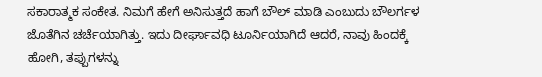ಸಕಾರಾತ್ಮಕ ಸಂಕೇತ. ನಿಮಗೆ ಹೇಗೆ ಅನಿಸುತ್ತದೆ ಹಾಗೆ ಬೌಲ್ ಮಾಡಿ ಎಂಬುದು ಬೌಲರ್ಗಳ ಜೊತೆಗಿನ ಚರ್ಚೆಯಾಗಿತ್ತು. ಇದು ದೀರ್ಘಾವಧಿ ಟೂರ್ನಿಯಾಗಿದೆ ಆದರೆ, ನಾವು ಹಿಂದಕ್ಕೆ ಹೋಗಿ, ತಪ್ಪುಗಳನ್ನು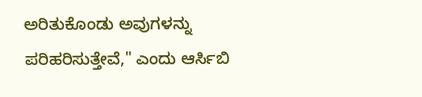ಅರಿತುಕೊಂಡು ಅವುಗಳನ್ನು ಪರಿಹರಿಸುತ್ತೇವೆ," ಎಂದು ಆರ್ಸಿಬಿ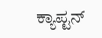ಕ್ಯಾಪ್ಟನ್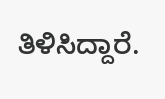ತಿಳಿಸಿದ್ದಾರೆ.